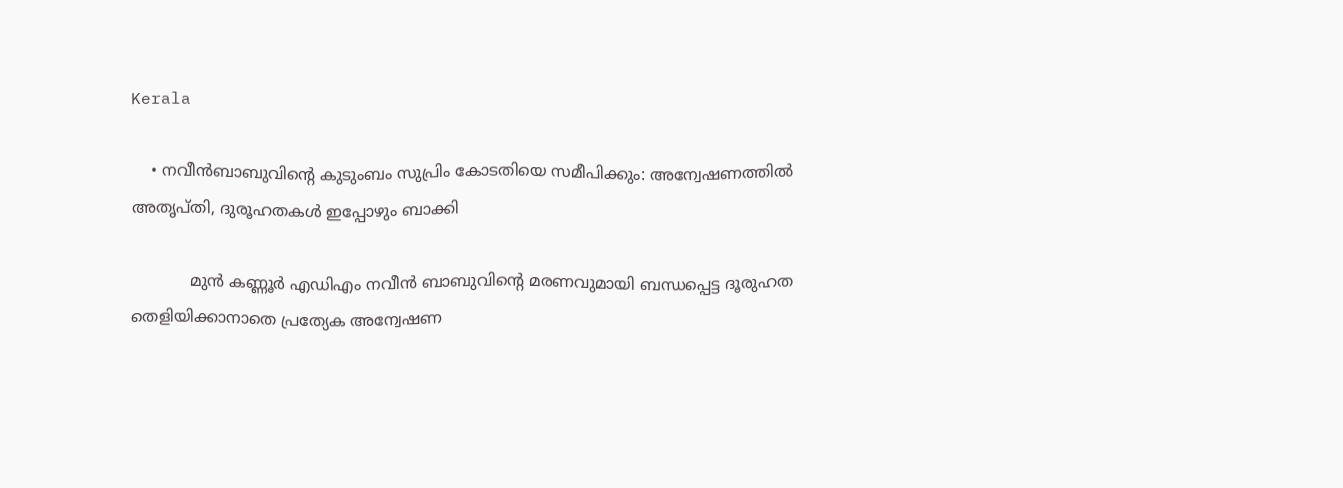Kerala

    • നവീൻബാബുവിൻ്റെ കുടുംബം സുപ്രിം കോടതിയെ സമീപിക്കും: അന്വേഷണത്തിൽ അതൃപ്തി, ദുരൂഹതകൾ ഇപ്പോഴും ബാക്കി

            മുൻ കണ്ണൂർ എഡിഎം നവീൻ ബാബുവിൻ്റെ മരണവുമായി ബന്ധപ്പെട്ട ദൂരുഹത തെളിയിക്കാനാതെ പ്രത്യേക അന്വേഷണ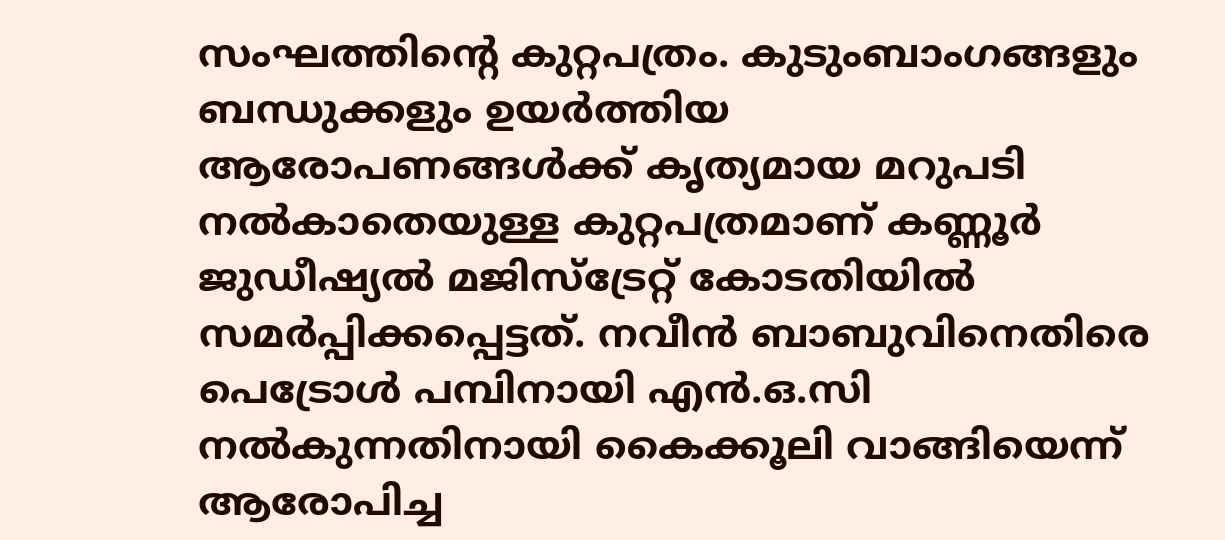സംഘത്തിൻ്റെ കുറ്റപത്രം. കുടുംബാംഗങ്ങളും ബന്ധുക്കളും ഉയർത്തിയ ആരോപണങ്ങൾക്ക് കൃത്യമായ മറുപടി നൽകാതെയുള്ള കുറ്റപത്രമാണ് കണ്ണൂർ ജുഡീഷ്യൽ മജിസ്ട്രേറ്റ് കോടതിയിൽ സമർപ്പിക്കപ്പെട്ടത്. നവീൻ ബാബുവിനെതിരെ പെട്രോൾ പമ്പിനായി എൻ.ഒ.സി നൽകുന്നതിനായി കൈക്കൂലി വാങ്ങിയെന്ന് ആരോപിച്ച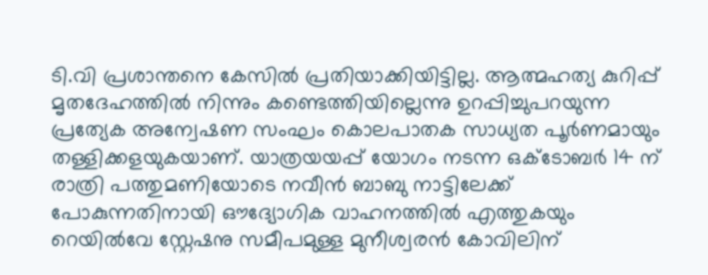ടി.വി പ്രശാന്തനെ കേസിൽ പ്രതിയാക്കിയിട്ടില്ല. ആത്മഹത്യ കുറിപ്പ് മൃതദേഹത്തിൽ നിന്നും കണ്ടെത്തിയില്ലെന്നു ഉറപ്പിച്ചുപറയുന്ന പ്രത്യേക അന്വേഷണ സംഘം കൊലപാതക സാധ്യത പൂർണമായും തള്ളിക്കളയുകയാണ്. യാത്രയയപ്പ് യോഗം നടന്ന ഒക്ടോബർ 14 ന് രാത്രി പത്തുമണിയോടെ നവീൻ ബാബു നാട്ടിലേക്ക് പോകുന്നതിനായി ഔദ്യോഗിക വാഹനത്തിൽ എത്തുകയും റെയിൽവേ സ്റ്റേഷനു സമീപമുള്ള മുനീശ്വരൻ കോവിലിന്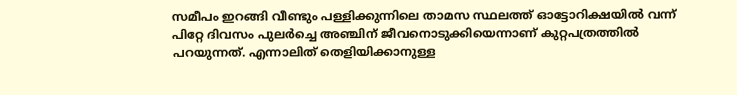സമീപം ഇറങ്ങി വീണ്ടും പള്ളിക്കുന്നിലെ താമസ സ്ഥലത്ത് ഓട്ടോറിക്ഷയിൽ വന്ന് പിറ്റേ ദിവസം പുലർച്ചെ അഞ്ചിന് ജീവനൊടുക്കിയെന്നാണ് കുറ്റപത്രത്തിൽ പറയുന്നത്. എന്നാലിത് തെളിയിക്കാനുള്ള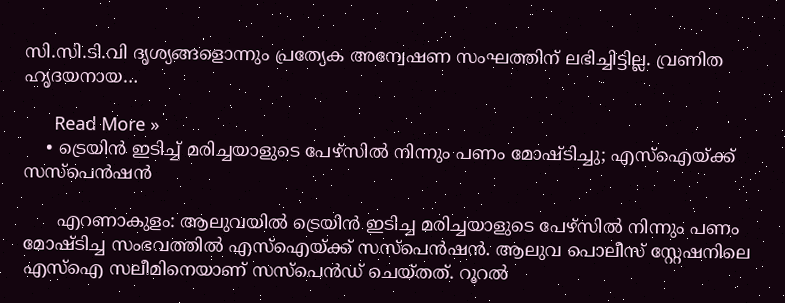സി.സി.ടി.വി ദൃശ്യങ്ങളൊന്നും പ്രത്യേക അന്വേഷണ സംഘത്തിന് ലഭിച്ചിട്ടില്ല. വ്രണിത ഹൃദയനായ…

      Read More »
    • ട്രെയിന്‍ ഇടിച്ച് മരിച്ചയാളുടെ പേഴ്സില്‍ നിന്നും പണം മോഷ്ടിച്ചു; എസ്ഐയ്ക്ക് സസ്പെന്‍ഷന്‍

      എറണാകുളം: ആലുവയില്‍ ട്രെയിന്‍ ഇടിച്ച മരിച്ചയാളുടെ പേഴ്സില്‍ നിന്നും പണം മോഷ്ടിച്ച സംഭവത്തില്‍ എസ്ഐയ്ക്ക് സസ്പെന്‍ഷന്‍. ആലുവ പൊലീസ് സ്റ്റേഷനിലെ എസ്ഐ സലീമിനെയാണ് സസ്പെന്‍ഡ് ചെയ്തത്. റൂറല്‍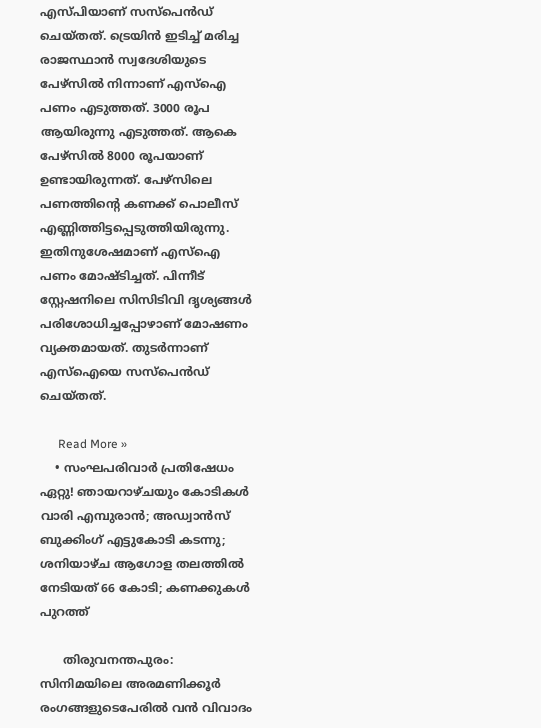എസ്പിയാണ് സസ്പെന്‍ഡ് ചെയ്തത്. ട്രെയിന്‍ ഇടിച്ച് മരിച്ച രാജസ്ഥാന്‍ സ്വദേശിയുടെ പേഴ്സില്‍ നിന്നാണ് എസ്ഐ പണം എടുത്തത്. 3000 രൂപ ആയിരുന്നു എടുത്തത്. ആകെ പേഴ്സില്‍ 8000 രൂപയാണ് ഉണ്ടായിരുന്നത്. പേഴ്‌സിലെ പണത്തിന്റെ കണക്ക് പൊലീസ് എണ്ണിത്തിട്ടപ്പെടുത്തിയിരുന്നു. ഇതിനുശേഷമാണ് എസ്ഐ പണം മോഷ്ടിച്ചത്. പിന്നീട് സ്റ്റേഷനിലെ സിസിടിവി ദൃശ്യങ്ങള്‍ പരിശോധിച്ചപ്പോഴാണ് മോഷണം വ്യക്തമായത്. തുടര്‍ന്നാണ് എസ്ഐയെ സസ്പെന്‍ഡ് ചെയ്തത്.

      Read More »
    • സംഘപരിവാര്‍ പ്രതിഷേധം ഏറ്റു! ഞായറാഴ്ചയും കോടികള്‍ വാരി എമ്പുരാന്‍; അഡ്വാന്‍സ് ബുക്കിംഗ് എട്ടുകോടി കടന്നു; ശനിയാഴ്ച ആഗോള തലത്തില്‍ നേടിയത് 66 കോടി; കണക്കുകള്‍ പുറത്ത്

      തിരുവനന്തപുരം: സിനിമയിലെ അരമണിക്കൂര്‍ രംഗങ്ങളുടെപേരില്‍ വന്‍ വിവാദം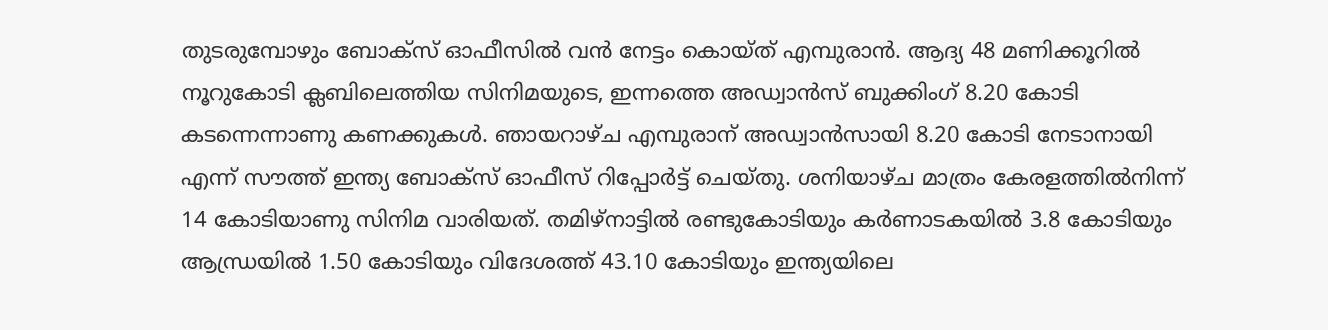തുടരുമ്പോഴും ബോക്‌സ് ഓഫീസില്‍ വന്‍ നേട്ടം കൊയ്ത് എമ്പുരാന്‍. ആദ്യ 48 മണിക്കൂറില്‍ നൂറുകോടി ക്ലബിലെത്തിയ സിനിമയുടെ, ഇന്നത്തെ അഡ്വാന്‍സ് ബുക്കിംഗ് 8.20 കോടി കടന്നെന്നാണു കണക്കുകള്‍. ഞായറാഴ്ച എമ്പുരാന് അഡ്വാന്‍സായി 8.20 കോടി നേടാനായി എന്ന് സൗത്ത് ഇന്ത്യ ബോക്‌സ് ഓഫീസ് റിപ്പോര്‍ട്ട് ചെയ്തു. ശനിയാഴ്ച മാത്രം കേരളത്തില്‍നിന്ന് 14 കോടിയാണു സിനിമ വാരിയത്. തമിഴ്‌നാട്ടില്‍ രണ്ടുകോടിയും കര്‍ണാടകയില്‍ 3.8 കോടിയും ആന്ധ്രയില്‍ 1.50 കോടിയും വിദേശത്ത് 43.10 കോടിയും ഇന്ത്യയിലെ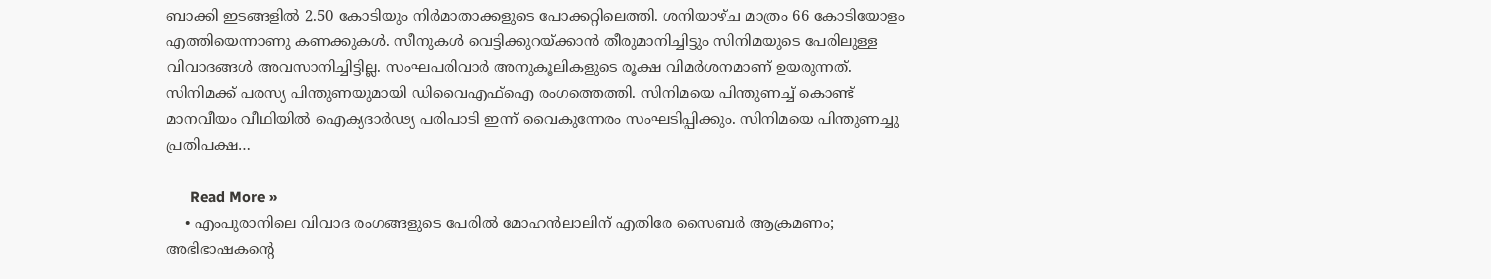ബാക്കി ഇടങ്ങളില്‍ 2.50 കോടിയും നിര്‍മാതാക്കളുടെ പോക്കറ്റിലെത്തി. ശനിയാഴ്ച മാത്രം 66 കോടിയോളം എത്തിയെന്നാണു കണക്കുകള്‍. സീനുകള്‍ വെട്ടിക്കുറയ്ക്കാന്‍ തീരുമാനിച്ചിട്ടും സിനിമയുടെ പേരിലുള്ള വിവാദങ്ങള്‍ അവസാനിച്ചിട്ടില്ല. സംഘപരിവാര്‍ അനുകൂലികളുടെ രൂക്ഷ വിമര്‍ശനമാണ് ഉയരുന്നത്. സിനിമക്ക് പരസ്യ പിന്തുണയുമായി ഡിവൈഎഫ്‌ഐ രംഗത്തെത്തി. സിനിമയെ പിന്തുണച്ച് കൊണ്ട് മാനവീയം വീഥിയില്‍ ഐക്യദാര്‍ഢ്യ പരിപാടി ഇന്ന് വൈകുന്നേരം സംഘടിപ്പിക്കും. സിനിമയെ പിന്തുണച്ചു പ്രതിപക്ഷ…

      Read More »
    • എംപുരാനിലെ വിവാദ രംഗങ്ങളുടെ പേരില്‍ മോഹന്‍ലാലിന് എതിരേ സൈബര്‍ ആക്രമണം; അഭിഭാഷകന്റെ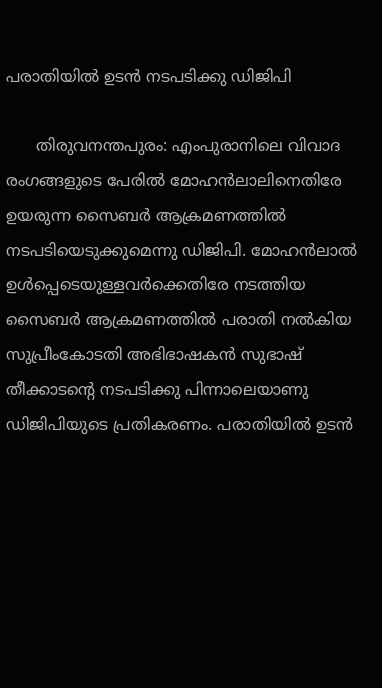പരാതിയില്‍ ഉടന്‍ നടപടിക്കു ഡിജിപി

      തിരുവനന്തപുരം: എംപുരാനിലെ വിവാദ രംഗങ്ങളുടെ പേരില്‍ മോഹന്‍ലാലിനെതിരേ ഉയരുന്ന സൈബര്‍ ആക്രമണത്തില്‍ നടപടിയെടുക്കുമെന്നു ഡിജിപി. മോഹന്‍ലാല്‍ ഉള്‍പ്പെടെയുള്ളവര്‍ക്കെതിരേ നടത്തിയ സൈബര്‍ ആക്രമണത്തില്‍ പരാതി നല്‍കിയ സുപ്രീംകോടതി അഭിഭാഷകന്‍ സുഭാഷ് തീക്കാടന്റെ നടപടിക്കു പിന്നാലെയാണു ഡിജിപിയുടെ പ്രതികരണം. പരാതിയില്‍ ഉടന്‍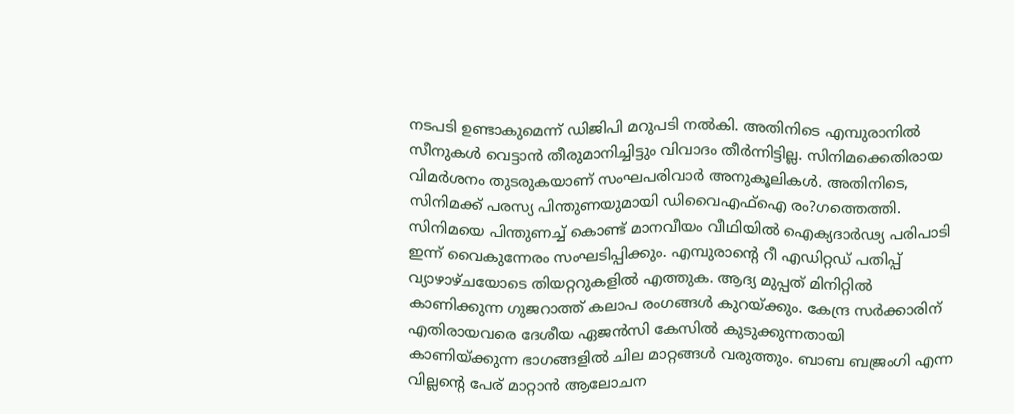നടപടി ഉണ്ടാകുമെന്ന് ഡിജിപി മറുപടി നല്‍കി. അതിനിടെ എമ്പുരാനില്‍ സീനുകള്‍ വെട്ടാന്‍ തീരുമാനിച്ചിട്ടും വിവാദം തീര്‍ന്നിട്ടില്ല. സിനിമക്കെതിരായ വിമര്‍ശനം തുടരുകയാണ് സംഘപരിവാര്‍ അനുകൂലികള്‍. അതിനിടെ, സിനിമക്ക് പരസ്യ പിന്തുണയുമായി ഡിവൈഎഫ്‌ഐ രം?ഗത്തെത്തി. സിനിമയെ പിന്തുണച്ച് കൊണ്ട് മാനവീയം വീഥിയില്‍ ഐക്യദാര്‍ഢ്യ പരിപാടി ഇന്ന് വൈകുന്നേരം സംഘടിപ്പിക്കും. എമ്പുരാന്റെ റീ എഡിറ്റഡ് പതിപ്പ് വ്യാഴാഴ്ചയോടെ തിയറ്ററുകളില്‍ എത്തുക. ആദ്യ മുപ്പത് മിനിറ്റില്‍ കാണിക്കുന്ന ഗുജറാത്ത് കലാപ രംഗങ്ങള്‍ കുറയ്ക്കും. കേന്ദ്ര സര്‍ക്കാരിന് എതിരായവരെ ദേശീയ ഏജന്‍സി കേസില്‍ കുടുക്കുന്നതായി കാണിയ്ക്കുന്ന ഭാഗങ്ങളില്‍ ചില മാറ്റങ്ങള്‍ വരുത്തും. ബാബ ബജ്രംഗി എന്ന വില്ലന്റെ പേര് മാറ്റാന്‍ ആലോചന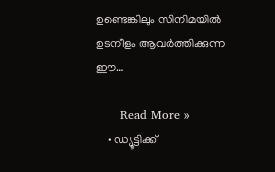ഉണ്ടെങ്കിലും സിനിമയില്‍ ഉടനീളം ആവര്‍ത്തിക്കുന്ന ഈ…

      Read More »
    • ഡ്യൂട്ടിക്ക്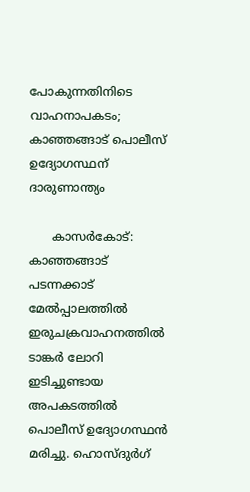പോകുന്നതിനിടെ വാഹനാപകടം; കാഞ്ഞങ്ങാട് പൊലീസ് ഉദ്യോഗസ്ഥന് ദാരുണാന്ത്യം

      കാസര്‍കോട്: കാഞ്ഞങ്ങാട് പടന്നക്കാട് മേല്‍പ്പാലത്തില്‍ ഇരുചക്രവാഹനത്തില്‍ ടാങ്കര്‍ ലോറി ഇടിച്ചുണ്ടായ അപകടത്തില്‍ പൊലീസ് ഉദ്യോഗസ്ഥന്‍ മരിച്ചു. ഹൊസ്ദുര്‍ഗ്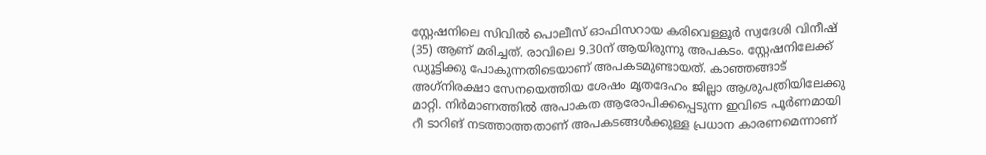സ്റ്റേഷനിലെ സിവില്‍ പൊലീസ് ഓഫിസറായ കരിവെള്ളൂര്‍ സ്വദേശി വിനീഷ് (35) ആണ് മരിച്ചത്. രാവിലെ 9.30ന് ആയിരുന്നു അപകടം. സ്റ്റേഷനിലേക്ക് ഡ്യൂട്ടിക്കു പോകുന്നതിടെയാണ് അപകടമുണ്ടായത്. കാഞ്ഞങ്ങാട് അഗ്‌നിരക്ഷാ സേനയെത്തിയ ശേഷം മൃതദേഹം ജില്ലാ ആശുപത്രിയിലേക്കു മാറ്റി. നിര്‍മാണത്തില്‍ അപാകത ആരോപിക്കപ്പെടുന്ന ഇവിടെ പൂര്‍ണമായി റീ ടാറിങ് നടത്താത്തതാണ് അപകടങ്ങള്‍ക്കുള്ള പ്രധാന കാരണമെന്നാണ്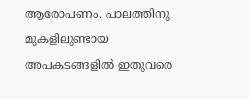ആരോപണം. പാലത്തിനു മുകളിലുണ്ടായ അപകടങ്ങളില്‍ ഇതുവരെ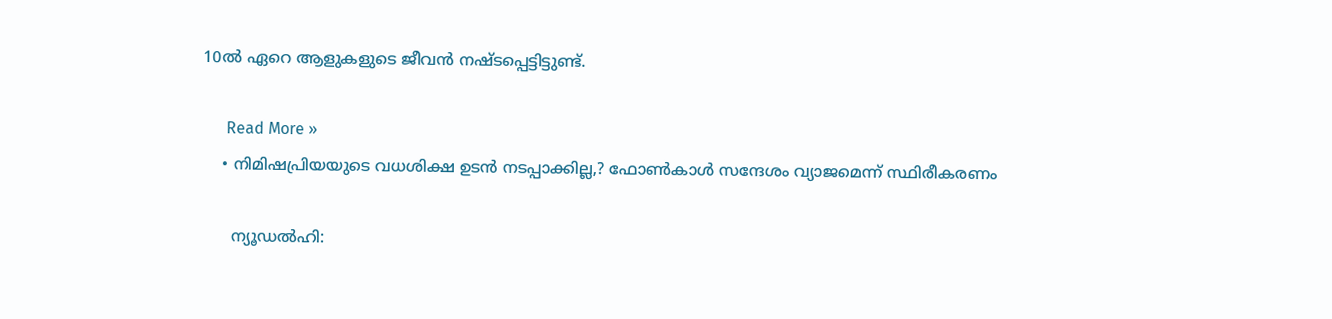10ല്‍ ഏറെ ആളുകളുടെ ജീവന്‍ നഷ്ടപ്പെട്ടിട്ടുണ്ട്.

      Read More »
    • നിമിഷപ്രിയയുടെ വധശിക്ഷ ഉടന്‍ നടപ്പാക്കില്ല,? ഫോണ്‍കാള്‍ സന്ദേശം വ്യാജമെന്ന് സ്ഥിരീകരണം

      ന്യൂഡല്‍ഹി: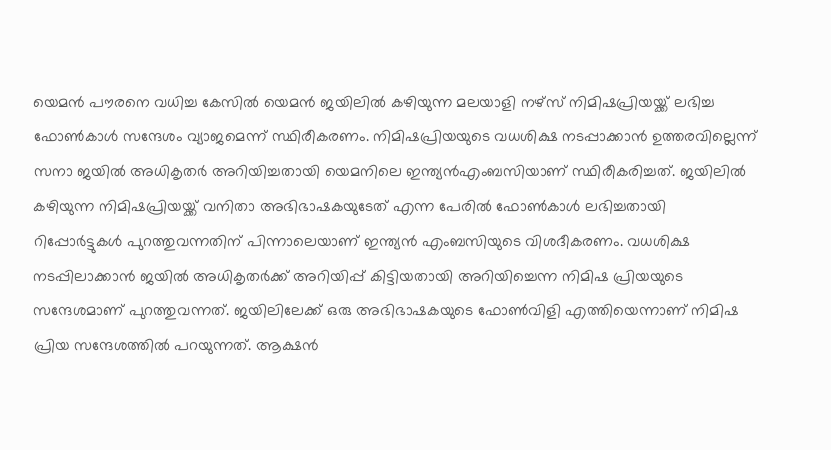യെമന്‍ പൗരനെ വധിച്ച കേസില്‍ യെമന്‍ ജയിലില്‍ കഴിയുന്ന മലയാളി നഴ്സ് നിമിഷപ്രിയയ്ക്ക് ലഭിച്ച ഫോണ്‍കാള്‍ സന്ദേശം വ്യാജമെന്ന് സ്ഥിരീകരണം. നിമിഷപ്രിയയുടെ വധശിക്ഷ നടപ്പാക്കാന്‍ ഉത്തരവില്ലെന്ന് സനാ ജയില്‍ അധികൃതര്‍ അറിയിച്ചതായി യെമനിലെ ഇന്ത്യന്‍എംബസിയാണ് സ്ഥിരീകരിച്ചത്. ജയിലില്‍ കഴിയുന്ന നിമിഷപ്രിയയ്ക്ക് വനിതാ അഭിഭാഷകയുടേത് എന്ന പേരില്‍ ഫോണ്‍കാള്‍ ലഭിച്ചതായി റിപ്പോര്‍ട്ടുകള്‍ പുറത്തുവന്നതിന് പിന്നാലെയാണ് ഇന്ത്യന്‍ എംബസിയുടെ വിശദീകരണം. വധശിക്ഷ നടപ്പിലാക്കാന്‍ ജയില്‍ അധികൃതര്‍ക്ക് അറിയിപ്പ് കിട്ടിയതായി അറിയിച്ചെന്ന നിമിഷ പ്രിയയുടെ സന്ദേശമാണ് പുറത്തുവന്നത്. ജയിലിലേക്ക് ഒരു അഭിഭാഷകയുടെ ഫോണ്‍വിളി എത്തിയെന്നാണ് നിമിഷ പ്രിയ സന്ദേശത്തില്‍ പറയുന്നത്. ആക്ഷന്‍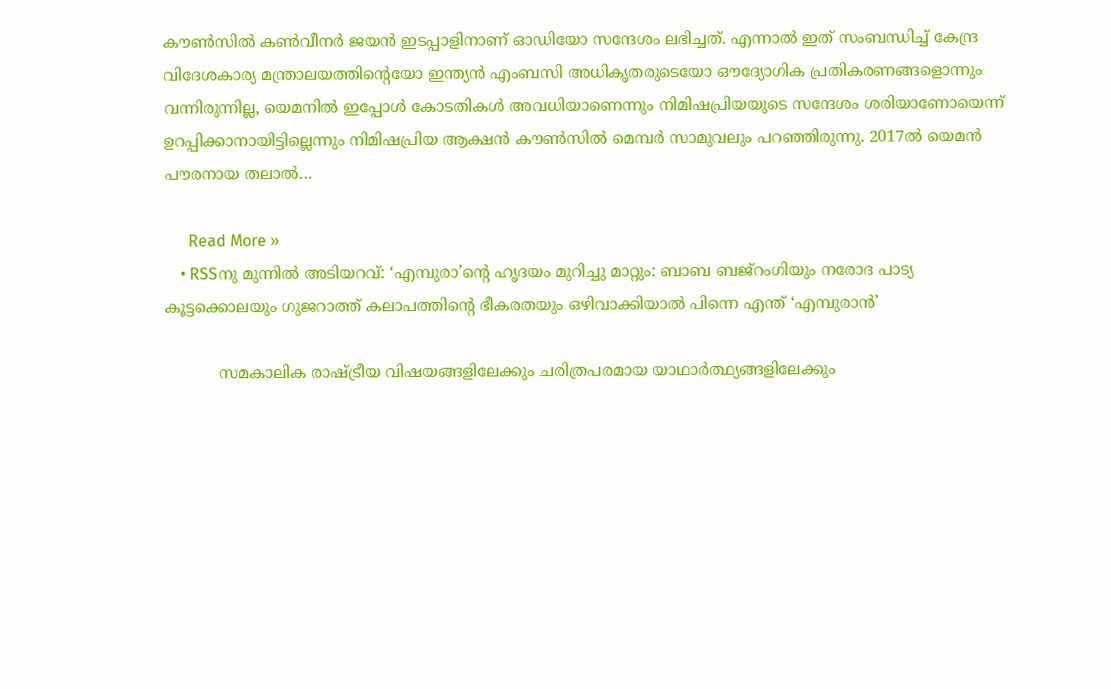കൗണ്‍സില്‍ കണ്‍വീനര്‍ ജയന്‍ ഇടപ്പാളിനാണ് ഓഡിയോ സന്ദേശം ലഭിച്ചത്. എന്നാല്‍ ഇത് സംബന്ധിച്ച് കേന്ദ്ര വിദേശകാര്യ മന്ത്രാലയത്തിന്റെയോ ഇന്ത്യന്‍ എംബസി അധികൃതരുടെയോ ഔദ്യോഗിക പ്രതികരണങ്ങളൊന്നും വന്നിരുന്നില്ല, യെമനില്‍ ഇപ്പോള്‍ കോടതികള്‍ അവധിയാണെന്നും നിമിഷപ്രിയയുടെ സന്ദേശം ശരിയാണോയെന്ന് ഉറപ്പിക്കാനായിട്ടില്ലെന്നും നിമിഷപ്രിയ ആക്ഷന്‍ കൗണ്‍സില്‍ മെമ്പര്‍ സാമുവലും പറഞ്ഞിരുന്നു. 2017ല്‍ യെമന്‍ പൗരനായ തലാല്‍…

      Read More »
    • RSSനു മുന്നിൽ അടിയറവ്: ‘എമ്പുരാ’ൻ്റെ ഹൃദയം മുറിച്ചു മാറ്റും: ബാബ ബജ്റംഗിയും നരോദ പാട്യ കൂട്ടക്കൊലയും ഗുജറാത്ത് കലാപത്തിൻ്റെ ഭീകരതയും ഒഴിവാക്കിയാൽ പിന്നെ എന്ത് ‘എമ്പുരാൻ’

           സമകാലിക രാഷ്ട്രീയ വിഷയങ്ങളിലേക്കും ചരിത്രപരമായ യാഥാർത്ഥ്യങ്ങളിലേക്കും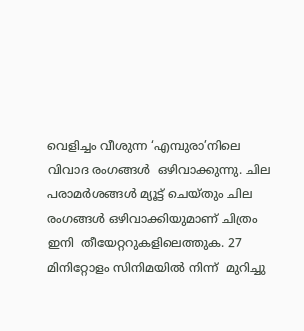വെളിച്ചം വീശുന്ന ‘എമ്പുരാ’നിലെ വിവാദ രംഗങ്ങൾ  ഒഴിവാക്കുന്നു. ചില പരാമർശങ്ങൾ മ്യൂട്ട് ചെയ്തും ചില രംഗങ്ങൾ ഒഴിവാക്കിയുമാണ് ചിത്രം ഇനി  തീയേറ്ററുകളിലെത്തുക. 27 മിനിറ്റോളം സിനിമയിൽ നിന്ന്  മുറിച്ചു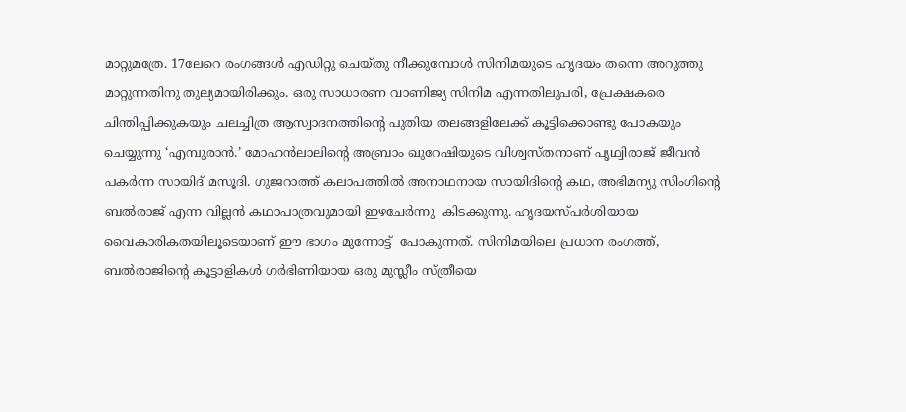മാറ്റുമത്രേ. 17ലേറെ രംഗങ്ങൾ എഡിറ്റു ചെയ്തു നീക്കുമ്പോൾ സിനിമയുടെ ഹൃദയം തന്നെ അറുത്തു മാറ്റുന്നതിനു തുല്യമായിരിക്കും. ഒരു സാധാരണ വാണിജ്യ സിനിമ എന്നതിലുപരി, പ്രേക്ഷകരെ ചിന്തിപ്പിക്കുകയും ചലച്ചിത്ര ആസ്വാദനത്തിൻ്റെ പുതിയ തലങ്ങളിലേക്ക് കൂട്ടിക്കൊണ്ടു പോകയും ചെയ്യുന്നു ‘എമ്പുരാൻ.’ മോഹൻലാലിൻ്റെ അബ്രാം ഖുറേഷിയുടെ വിശ്വസ്തനാണ് പൃഥ്വിരാജ് ജീവൻ പകർന്ന സായിദ് മസൂദി. ഗുജറാത്ത് കലാപത്തിൽ അനാഥനായ സായിദിൻ്റെ കഥ, അഭിമന്യു സിംഗിൻ്റെ ബൽരാജ് എന്ന വില്ലൻ കഥാപാത്രവുമായി ഇഴചേർന്നു  കിടക്കുന്നു. ഹൃദയസ്പർശിയായ വൈകാരികതയിലൂടെയാണ് ഈ ഭാഗം മുന്നോട്ട്  പോകുന്നത്. സിനിമയിലെ പ്രധാന രംഗത്ത്, ബൽരാജിൻ്റെ കൂട്ടാളികൾ ഗർഭിണിയായ ഒരു മുസ്ലീം സ്ത്രീയെ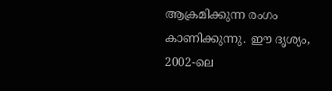ആക്രമിക്കുന്ന രംഗം കാണിക്കുന്നു. ഈ ദൃശ്യം, 2002-ലെ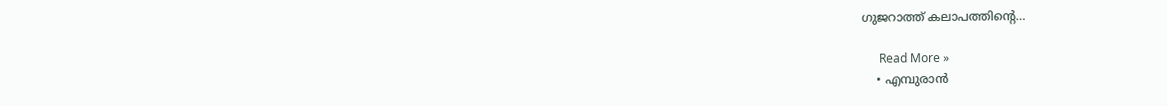ഗുജറാത്ത് കലാപത്തിൻ്റെ…

      Read More »
    • എമ്പുരാന്‍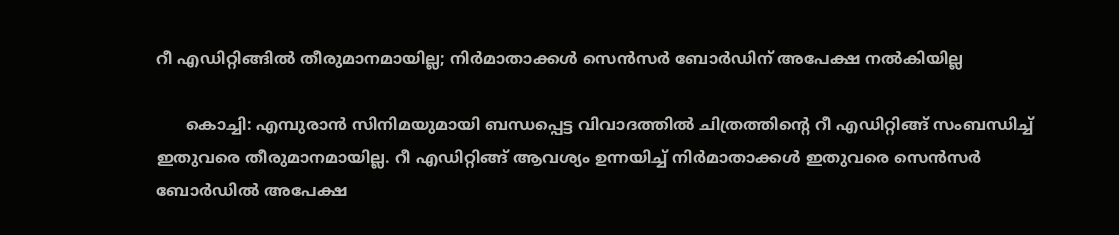റീ എഡിറ്റിങ്ങില്‍ തീരുമാനമായില്ല; നിര്‍മാതാക്കള്‍ സെന്‍സര്‍ ബോര്‍ഡിന് അപേക്ഷ നല്‍കിയില്ല

      കൊച്ചി: എമ്പുരാന്‍ സിനിമയുമായി ബന്ധപ്പെട്ട വിവാദത്തില്‍ ചിത്രത്തിന്റെ റീ എഡിറ്റിങ്ങ് സംബന്ധിച്ച് ഇതുവരെ തീരുമാനമായില്ല. റീ എഡിറ്റിങ്ങ് ആവശ്യം ഉന്നയിച്ച് നിര്‍മാതാക്കള്‍ ഇതുവരെ സെന്‍സര്‍ ബോര്‍ഡില്‍ അപേക്ഷ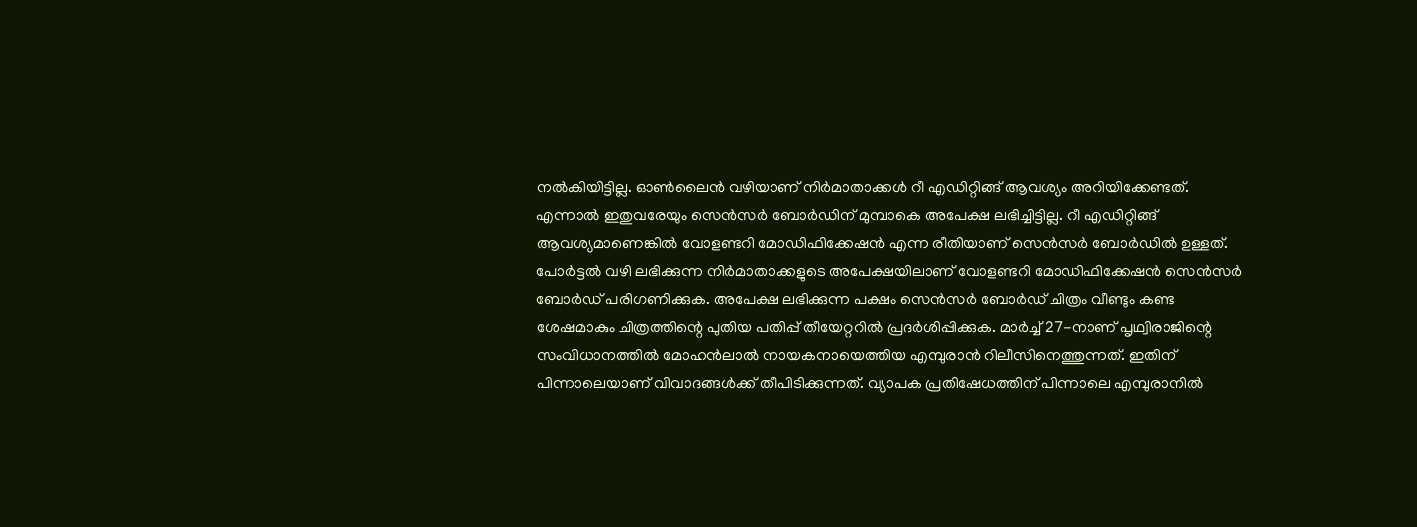നല്‍കിയിട്ടില്ല. ഓണ്‍ലൈന്‍ വഴിയാണ് നിര്‍മാതാക്കള്‍ റീ എഡിറ്റിങ്ങ് ആവശ്യം അറിയിക്കേണ്ടത്. എന്നാല്‍ ഇതുവരേയും സെന്‍സര്‍ ബോര്‍ഡിന് മുമ്പാകെ അപേക്ഷ ലഭിച്ചിട്ടില്ല. റീ എഡിറ്റിങ്ങ് ആവശ്യമാണെങ്കില്‍ വോളണ്ടറി മോഡിഫിക്കേഷന്‍ എന്ന രീതിയാണ് സെന്‍സര്‍ ബോര്‍ഡില്‍ ഉള്ളത്. പോര്‍ട്ടല്‍ വഴി ലഭിക്കുന്ന നിര്‍മാതാക്കളുടെ അപേക്ഷയിലാണ് വോളണ്ടറി മോഡിഫിക്കേഷന്‍ സെന്‍സര്‍ ബോര്‍ഡ് പരിഗണിക്കുക. അപേക്ഷ ലഭിക്കുന്ന പക്ഷം സെന്‍സര്‍ ബോര്‍ഡ് ചിത്രം വീണ്ടും കണ്ട ശേഷമാകും ചിത്രത്തിന്റെ പുതിയ പതിപ്പ് തീയേറ്ററില്‍ പ്രദര്‍ശിപ്പിക്കുക. മാര്‍ച്ച് 27-നാണ് പൃഥ്വിരാജിന്റെ സംവിധാനത്തില്‍ മോഹന്‍ലാല്‍ നായകനായെത്തിയ എമ്പുരാന്‍ റിലീസിനെത്തുന്നത്. ഇതിന് പിന്നാലെയാണ് വിവാദങ്ങള്‍ക്ക് തീപിടിക്കുന്നത്. വ്യാപക പ്രതിഷേധത്തിന് പിന്നാലെ എമ്പുരാനില്‍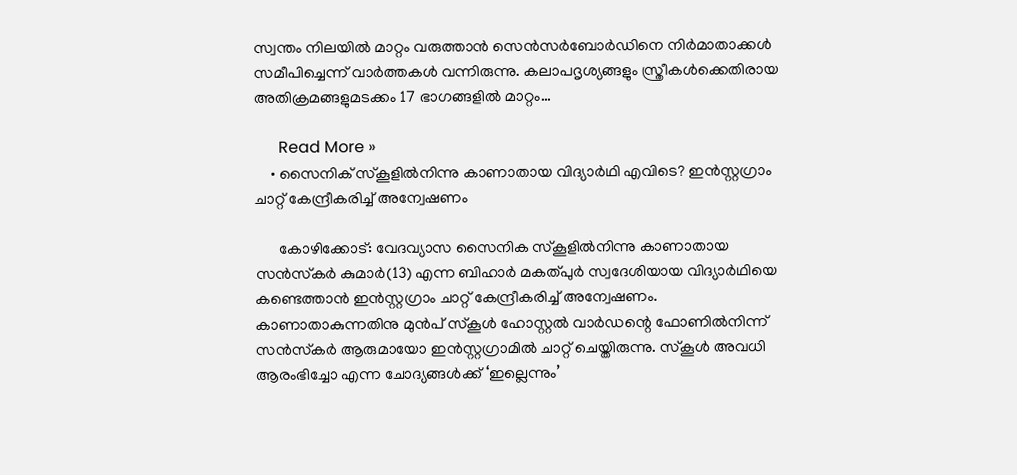സ്വന്തം നിലയില്‍ മാറ്റം വരുത്താന്‍ സെന്‍സര്‍ബോര്‍ഡിനെ നിര്‍മാതാക്കള്‍ സമീപിച്ചെന്ന് വാര്‍ത്തകള്‍ വന്നിരുന്നു. കലാപദൃശ്യങ്ങളും സ്ത്രീകള്‍ക്കെതിരായ അതിക്രമങ്ങളുമടക്കം 17 ഭാഗങ്ങളില്‍ മാറ്റം…

      Read More »
    • സൈനിക് സ്‌കൂളില്‍നിന്നു കാണാതായ വിദ്യാര്‍ഥി എവിടെ? ഇന്‍സ്റ്റഗ്രാം ചാറ്റ് കേന്ദ്രീകരിച്ച് അന്വേഷണം

      കോഴിക്കോട്: വേദവ്യാസ സൈനിക സ്‌കൂളില്‍നിന്നു കാണാതായ സന്‍സ്‌കര്‍ കുമാര്‍(13) എന്ന ബിഹാര്‍ മകത്പുര്‍ സ്വദേശിയായ വിദ്യാര്‍ഥിയെ കണ്ടെത്താന്‍ ഇന്‍സ്റ്റഗ്രാം ചാറ്റ് കേന്ദ്രീകരിച്ച് അന്വേഷണം. കാണാതാകുന്നതിനു മുന്‍പ് സ്‌കൂള്‍ ഹോസ്റ്റല്‍ വാര്‍ഡന്റെ ഫോണില്‍നിന്ന് സന്‍സ്‌കര്‍ ആരുമായോ ഇന്‍സ്റ്റഗ്രാമില്‍ ചാറ്റ് ചെയ്തിരുന്നു. സ്‌കൂള്‍ അവധി ആരംഭിച്ചോ എന്ന ചോദ്യങ്ങള്‍ക്ക് ‘ഇല്ലെന്നും’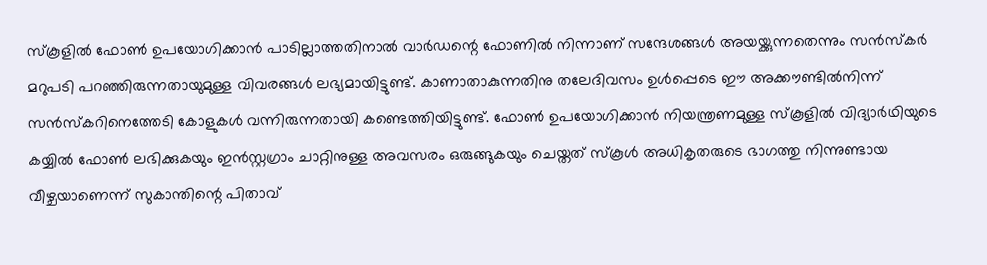സ്‌കൂളില്‍ ഫോണ്‍ ഉപയോഗിക്കാന്‍ പാടില്ലാത്തതിനാല്‍ വാര്‍ഡന്റെ ഫോണില്‍ നിന്നാണ് സന്ദേശങ്ങള്‍ അയയ്ക്കുന്നതെന്നും സന്‍സ്‌കര്‍ മറുപടി പറഞ്ഞിരുന്നതായുമുള്ള വിവരങ്ങള്‍ ലഭ്യമായിട്ടുണ്ട്. കാണാതാകുന്നതിനു തലേദിവസം ഉള്‍പ്പെടെ ഈ അക്കൗണ്ടില്‍നിന്ന് സന്‍സ്‌കറിനെത്തേടി കോളുകള്‍ വന്നിരുന്നതായി കണ്ടെത്തിയിട്ടുണ്ട്. ഫോണ്‍ ഉപയോഗിക്കാന്‍ നിയന്ത്രണമുള്ള സ്‌കൂളില്‍ വിദ്യാര്‍ഥിയുടെ കയ്യില്‍ ഫോണ്‍ ലഭിക്കുകയും ഇന്‍സ്റ്റഗ്രാം ചാറ്റിനുള്ള അവസരം ഒരുങ്ങുകയും ചെയ്തത് സ്‌കൂള്‍ അധികൃതരുടെ ഭാഗത്തു നിന്നുണ്ടായ വീഴ്ചയാണെന്ന് സുകാന്തിന്റെ പിതാവ്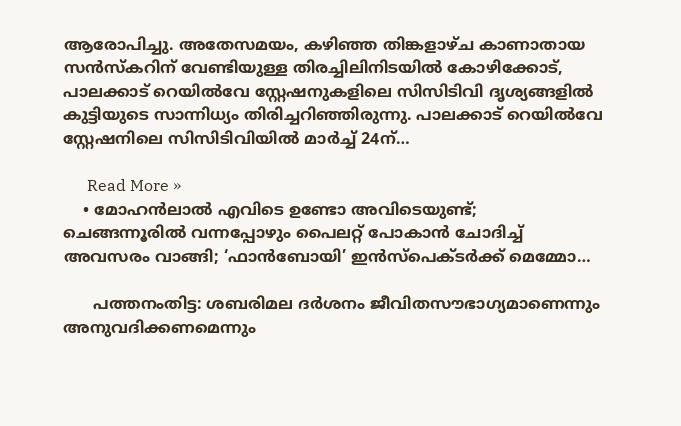ആരോപിച്ചു. അതേസമയം, കഴിഞ്ഞ തിങ്കളാഴ്ച കാണാതായ സന്‍സ്‌കറിന് വേണ്ടിയുള്ള തിരച്ചിലിനിടയില്‍ കോഴിക്കോട്, പാലക്കാട് റെയില്‍വേ സ്റ്റേഷനുകളിലെ സിസിടിവി ദൃശ്യങ്ങളില്‍ കുട്ടിയുടെ സാന്നിധ്യം തിരിച്ചറിഞ്ഞിരുന്നു. പാലക്കാട് റെയില്‍വേ സ്റ്റേഷനിലെ സിസിടിവിയില്‍ മാര്‍ച്ച് 24ന്…

      Read More »
    • മോഹന്‍ലാല്‍ എവിടെ ഉണ്ടോ അവിടെയുണ്ട്; ചെങ്ങന്നൂരില്‍ വന്നപ്പോഴും പൈലറ്റ് പോകാന്‍ ചോദിച്ച് അവസരം വാങ്ങി; ‘ഫാന്‍ബോയി’ ഇന്‍സ്‌പെക്ടര്‍ക്ക് മെമ്മോ…

      പത്തനംതിട്ട: ശബരിമല ദര്‍ശനം ജീവിതസൗഭാഗ്യമാണെന്നും അനുവദിക്കണമെന്നും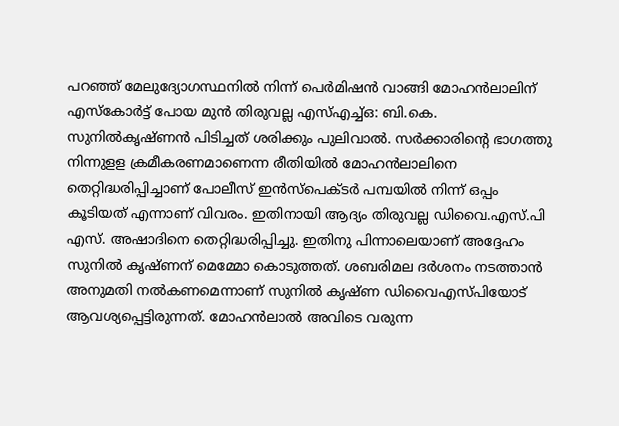പറഞ്ഞ് മേലുദ്യോഗസ്ഥനില്‍ നിന്ന് പെര്‍മിഷന്‍ വാങ്ങി മോഹന്‍ലാലിന് എസ്‌കോര്‍ട്ട് പോയ മുന്‍ തിരുവല്ല എസ്എച്ച്ഒ: ബി.കെ. സുനില്‍കൃഷ്ണന്‍ പിടിച്ചത് ശരിക്കും പുലിവാല്‍. സര്‍ക്കാരിന്റെ ഭാഗത്തു നിന്നുളള ക്രമീകരണമാണെന്ന രീതിയില്‍ മോഹന്‍ലാലിനെ തെറ്റിദ്ധരിപ്പിച്ചാണ് പോലീസ് ഇന്‍സ്‌പെക്ടര്‍ പമ്പയില്‍ നിന്ന് ഒപ്പം കൂടിയത് എന്നാണ് വിവരം. ഇതിനായി ആദ്യം തിരുവല്ല ഡിവൈ.എസ്.പി എസ്. അഷാദിനെ തെറ്റിദ്ധരിപ്പിച്ചു. ഇതിനു പിന്നാലെയാണ് അദ്ദേഹം സുനില്‍ കൃഷ്ണന് മെമ്മോ കൊടുത്തത്. ശബരിമല ദര്‍ശനം നടത്താന്‍ അനുമതി നല്‍കണമെന്നാണ് സുനില്‍ കൃഷ്ണ ഡിവൈഎസ്പിയോട് ആവശ്യപ്പെട്ടിരുന്നത്. മോഹന്‍ലാല്‍ അവിടെ വരുന്ന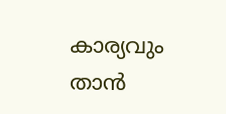കാര്യവും താന്‍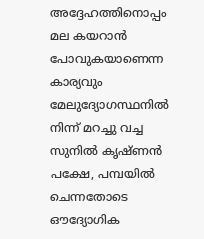അദ്ദേഹത്തിനൊപ്പം മല കയറാന്‍ പോവുകയാണെന്ന കാര്യവും മേലുദ്യോഗസ്ഥനില്‍ നിന്ന് മറച്ചു വച്ച സുനില്‍ കൃഷ്ണന്‍ പക്ഷേ, പമ്പയില്‍ ചെന്നതോടെ ഔദ്യോഗിക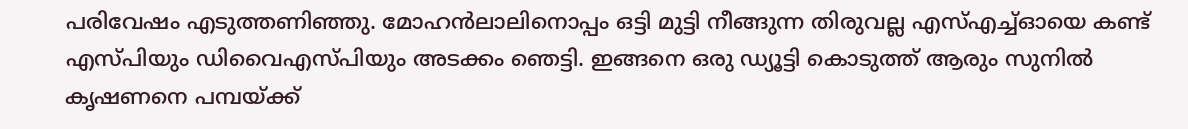പരിവേഷം എടുത്തണിഞ്ഞു. മോഹന്‍ലാലിനൊപ്പം ഒട്ടി മുട്ടി നീങ്ങുന്ന തിരുവല്ല എസ്എച്ച്ഓയെ കണ്ട് എസ്പിയും ഡിവൈഎസ്പിയും അടക്കം ഞെട്ടി. ഇങ്ങനെ ഒരു ഡ്യൂട്ടി കൊടുത്ത് ആരും സുനില്‍ കൃഷണനെ പമ്പയ്ക്ക്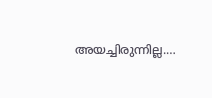അയച്ചിരുന്നില്ല.…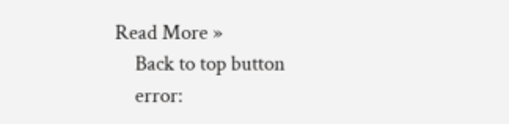Read More »
    Back to top button
    error: